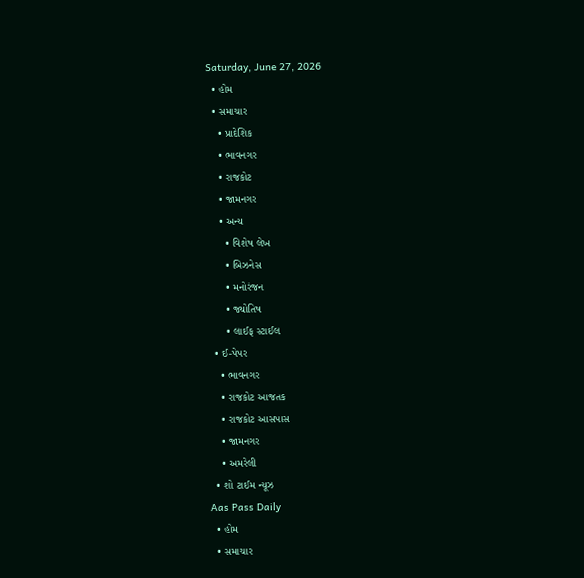Saturday, June 27, 2026
  • હોમ
  • સમાચાર
    • પ્રાદેશિક
    • ભાવનગર
    • રાજકોટ
    • જામનગર
    • અન્ય
      • વિશેષ લેખ
      • બિઝનેસ
      • મનોરંજન
      • જ્યોતિષ
      • લાઈફ સ્ટાઈલ
  • ઈ-પેપર
    • ભાવનગર
    • રાજકોટ આજતક
    • રાજકોટ આસપાસ
    • જામનગર
    • અમરેલી
  • શો ટાઈમ ન્યૂઝ
Aas Pass Daily
  • હોમ
  • સમાચાર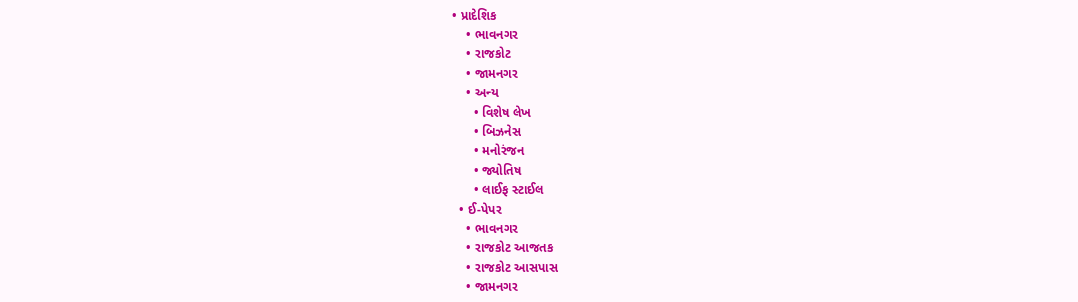• પ્રાદેશિક
    • ભાવનગર
    • રાજકોટ
    • જામનગર
    • અન્ય
      • વિશેષ લેખ
      • બિઝનેસ
      • મનોરંજન
      • જ્યોતિષ
      • લાઈફ સ્ટાઈલ
  • ઈ-પેપર
    • ભાવનગર
    • રાજકોટ આજતક
    • રાજકોટ આસપાસ
    • જામનગર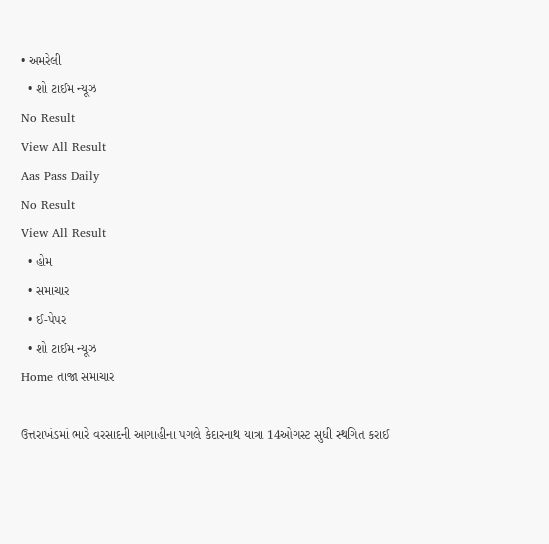• અમરેલી
  • શો ટાઈમ ન્યૂઝ
No Result
View All Result
Aas Pass Daily
No Result
View All Result
  • હોમ
  • સમાચાર
  • ઈ-પેપર
  • શો ટાઈમ ન્યૂઝ
Home તાજા સમાચાર

ઉત્તરાખંડમાં ભારે વરસાદની આગાહીના પગલે કેદારનાથ યાત્રા 14ઓગસ્ટ સુધી સ્થગિત કરાઈ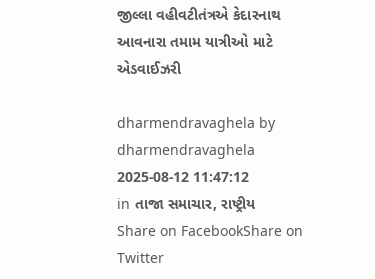જીલ્લા વહીવટીતંત્રએ કેદારનાથ આવનારા તમામ યાત્રીઓ માટે એડવાઈઝરી

dharmendravaghela by dharmendravaghela
2025-08-12 11:47:12
in તાજા સમાચાર, રાષ્ટ્રીય
Share on FacebookShare on Twitter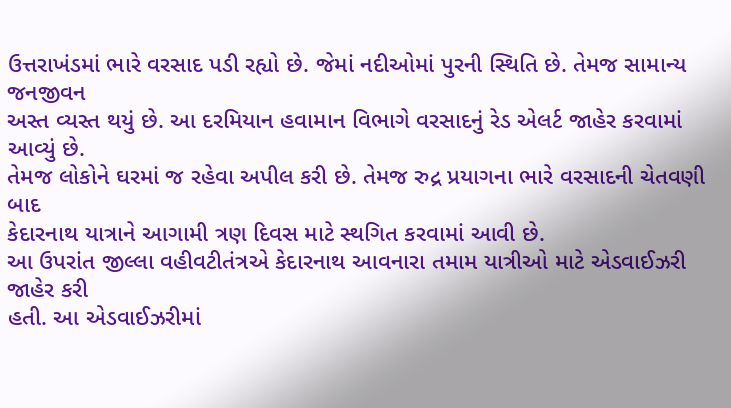ઉત્તરાખંડમાં ભારે વરસાદ પડી રહ્યો છે. જેમાં નદીઓમાં પુરની સ્થિતિ છે. તેમજ સામાન્ય જનજીવન
અસ્ત વ્યસ્ત થયું છે. આ દરમિયાન હવામાન વિભાગે વરસાદનું રેડ એલર્ટ જાહેર કરવામાં આવ્યું છે.
તેમજ લોકોને ઘરમાં જ રહેવા અપીલ કરી છે. તેમજ રુદ્ર પ્રયાગના ભારે વરસાદની ચેતવણી બાદ
કેદારનાથ યાત્રાને આગામી ત્રણ દિવસ માટે સ્થગિત કરવામાં આવી છે.
આ ઉપરાંત જીલ્લા વહીવટીતંત્રએ કેદારનાથ આવનારા તમામ યાત્રીઓ માટે એડવાઈઝરી જાહેર કરી
હતી. આ એડવાઈઝરીમાં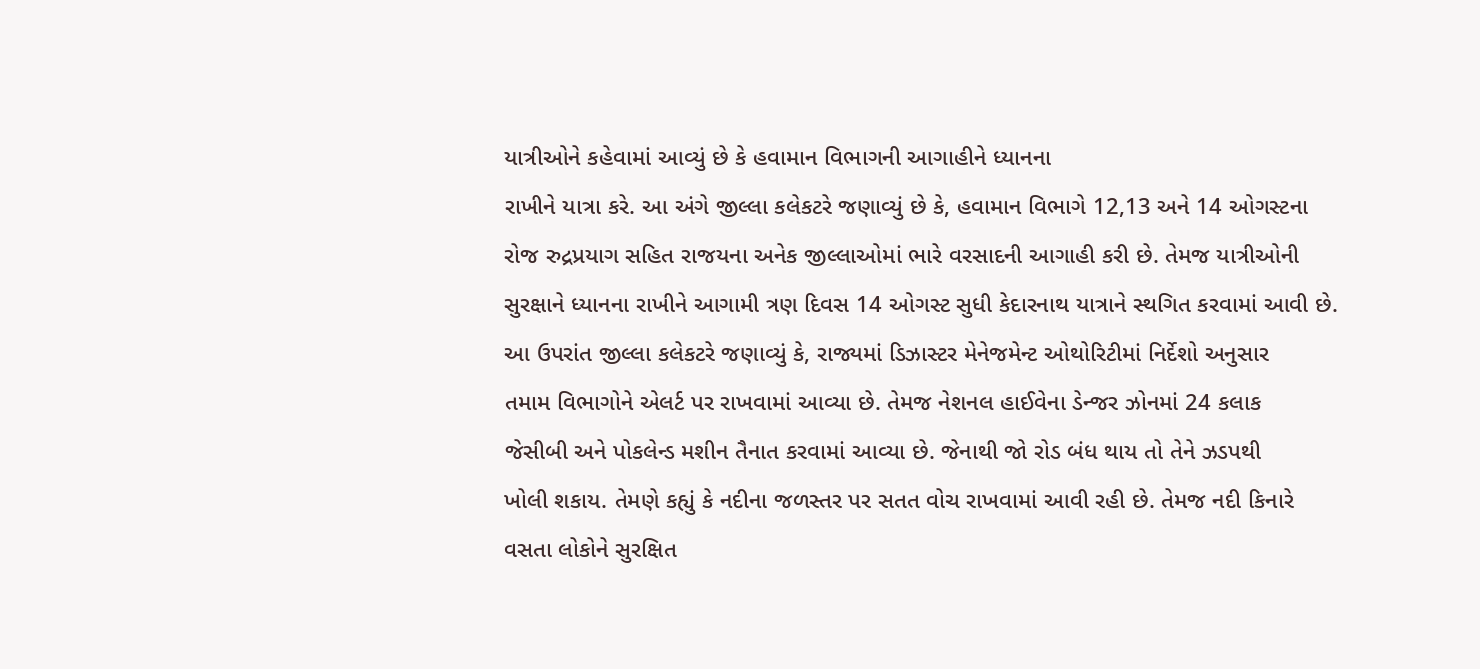યાત્રીઓને કહેવામાં આવ્યું છે કે હવામાન વિભાગની આગાહીને ધ્યાનના
રાખીને યાત્રા કરે. આ અંગે જીલ્લા કલેકટરે જણાવ્યું છે કે, હવામાન વિભાગે 12,13 અને 14 ઓગસ્ટના
રોજ રુદ્રપ્રયાગ સહિત રાજયના અનેક જીલ્લાઓમાં ભારે વરસાદની આગાહી કરી છે. તેમજ યાત્રીઓની
સુરક્ષાને ધ્યાનના રાખીને આગામી ત્રણ દિવસ 14 ઓગસ્ટ સુધી કેદારનાથ યાત્રાને સ્થગિત કરવામાં આવી છે.
આ ઉપરાંત જીલ્લા કલેકટરે જણાવ્યું કે, રાજ્યમાં ડિઝાસ્ટર મેનેજમેન્ટ ઓથોરિટીમાં નિર્દેશો અનુસાર
તમામ વિભાગોને એલર્ટ પર રાખવામાં આવ્યા છે. તેમજ નેશનલ હાઈવેના ડેન્જર ઝોનમાં 24 કલાક
જેસીબી અને પોકલેન્ડ મશીન તૈનાત કરવામાં આવ્યા છે. જેનાથી જો રોડ બંધ થાય તો તેને ઝડપથી
ખોલી શકાય. તેમણે કહ્યું કે નદીના જળસ્તર પર સતત વોચ રાખવામાં આવી રહી છે. તેમજ નદી કિનારે
વસતા લોકોને સુરક્ષિત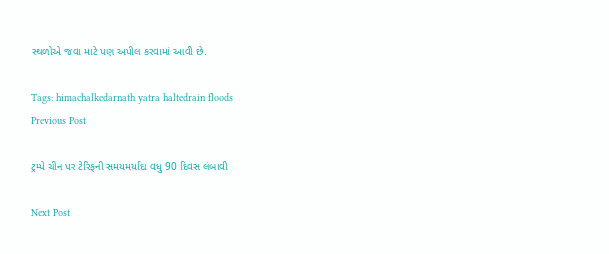સ્થળોએ જવા માટે પણ અપીલ કરવામાં આવી છે.

Tags: himachalkedarnath yatra haltedrain floods
Previous Post

ટ્રમ્પે ચીન પર ટેરિફની સમયમર્યાદા વધુ 90 દિવસ લંબાવી

Next Post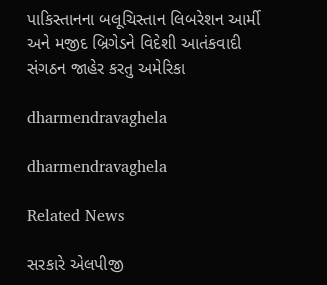પાકિસ્તાનના બલૂચિસ્તાન લિબરેશન આર્મી અને મજીદ બ્રિગેડને વિદેશી આતંકવાદી સંગઠન જાહેર કરતુ અમેરિકા

dharmendravaghela

dharmendravaghela

Related News

સરકારે એલપીજી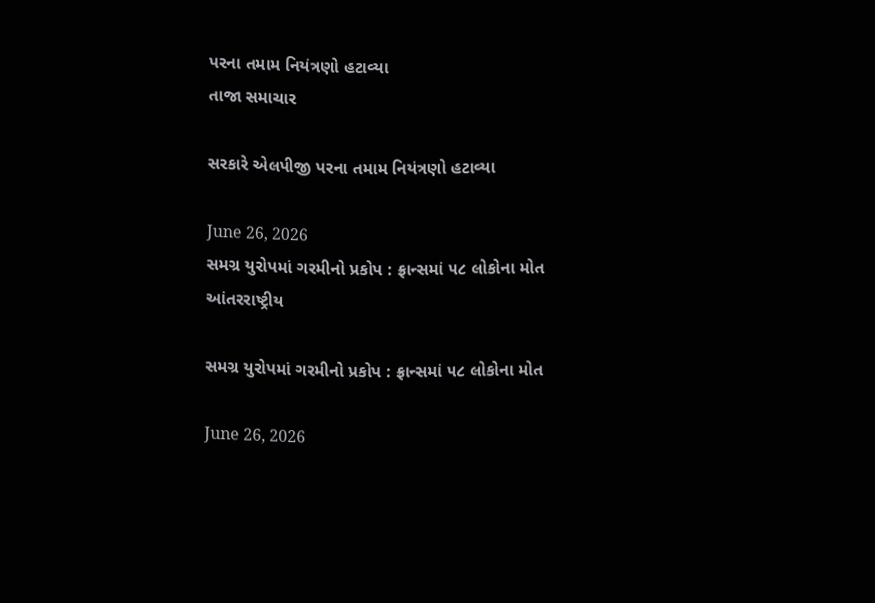પરના તમામ નિયંત્રણો હટાવ્યા
તાજા સમાચાર

સરકારે એલપીજી પરના તમામ નિયંત્રણો હટાવ્યા

June 26, 2026
સમગ્ર યુરોપમાં ગરમીનો પ્રકોપ : ફ્રાન્સમાં ૫૮ લોકોના મોત
આંતરરાષ્ટ્રીય

સમગ્ર યુરોપમાં ગરમીનો પ્રકોપ : ફ્રાન્સમાં ૫૮ લોકોના મોત

June 26, 2026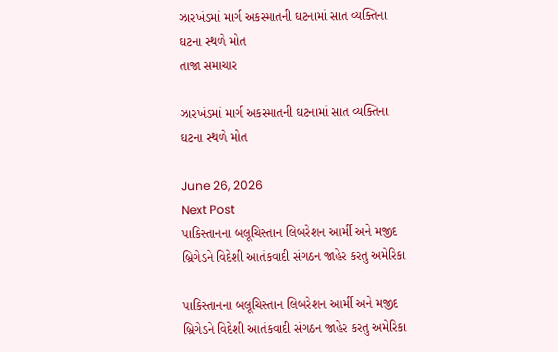ઝારખંડમાં માર્ગ અકસ્માતની ઘટનામાં સાત વ્યક્તિના ઘટના સ્થળે મોત
તાજા સમાચાર

ઝારખંડમાં માર્ગ અકસ્માતની ઘટનામાં સાત વ્યક્તિના ઘટના સ્થળે મોત

June 26, 2026
Next Post
પાકિસ્તાનના બલૂચિસ્તાન લિબરેશન આર્મી અને મજીદ બ્રિગેડને વિદેશી આતંકવાદી સંગઠન જાહેર કરતુ અમેરિકા

પાકિસ્તાનના બલૂચિસ્તાન લિબરેશન આર્મી અને મજીદ બ્રિગેડને વિદેશી આતંકવાદી સંગઠન જાહેર કરતુ અમેરિકા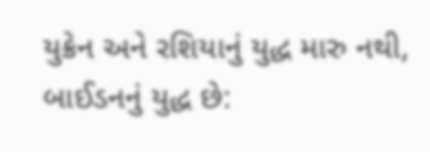યુક્રેન અને રશિયાનું યુદ્ધ મારુ નથી, બાઈડનનું યુદ્ધ છે: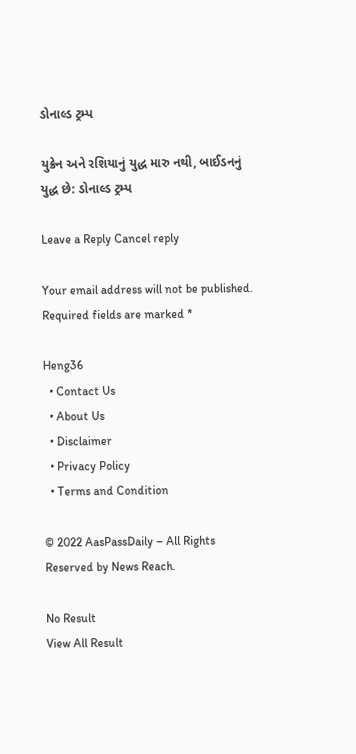ડોનાલ્ડ ટ્રમ્પ

યુક્રેન અને રશિયાનું યુદ્ધ મારુ નથી, બાઈડનનું યુદ્ધ છે: ડોનાલ્ડ ટ્રમ્પ

Leave a Reply Cancel reply

Your email address will not be published. Required fields are marked *

Heng36
  • Contact Us
  • About Us
  • Disclaimer
  • Privacy Policy
  • Terms and Condition

© 2022 AasPassDaily – All Rights Reserved by News Reach.

No Result
View All Result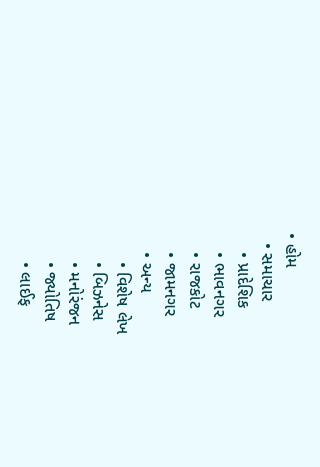• હોમ
  • સમાચાર
    • પ્રાદેશિક
    • ભાવનગર
    • રાજકોટ
    • જામનગર
    • અન્ય
      • વિશેષ લેખ
      • બિઝનેસ
      • મનોરંજન
      • જ્યોતિષ
      • લાઈફ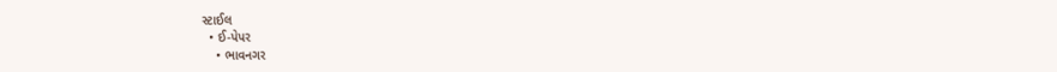સ્ટાઈલ
  • ઈ-પેપર
    • ભાવનગર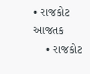• રાજકોટ આજતક
    • રાજકોટ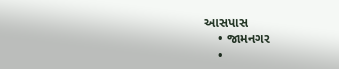આસપાસ
    • જામનગર
    •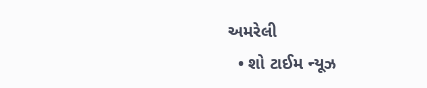અમરેલી
  • શો ટાઈમ ન્યૂઝ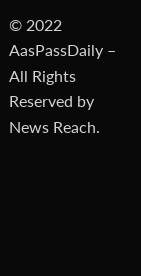© 2022 AasPassDaily – All Rights Reserved by News Reach.